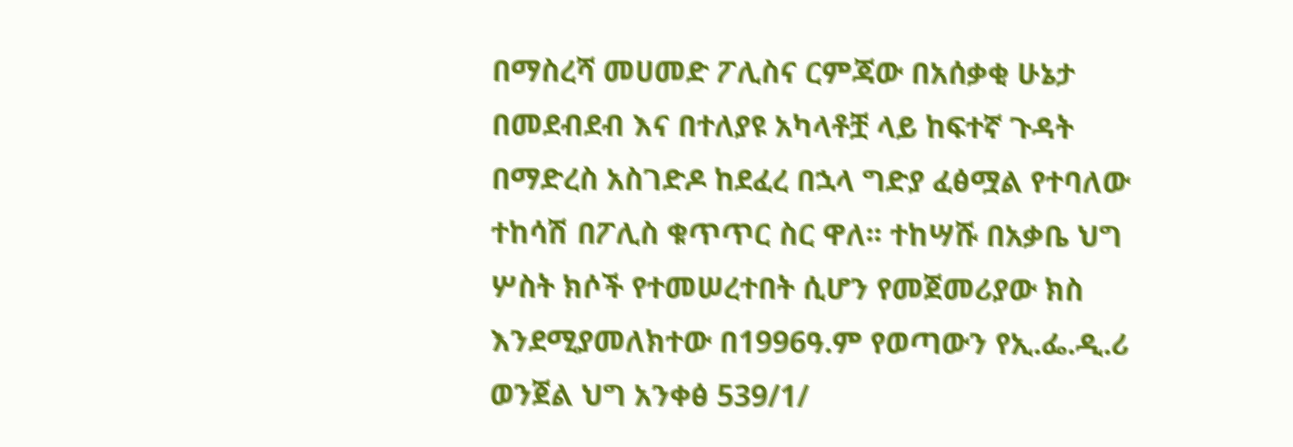በማስረሻ መሀመድ ፖሊስና ርምጃው በአሰቃቂ ሁኔታ በመደብደብ እና በተለያዩ አካላቶቿ ላይ ከፍተኛ ጉዳት በማድረስ አስገድዶ ከደፈረ በኋላ ግድያ ፈፅሟል የተባለው ተከሳሽ በፖሊስ ቁጥጥር ስር ዋለ፡፡ ተከሣሹ በአቃቤ ህግ ሦስት ክሶች የተመሠረተበት ሲሆን የመጀመሪያው ክስ እንደሚያመለክተው በ1996ዓ.ም የወጣውን የኢ.ፌ.ዲ.ሪ ወንጀል ህግ አንቀፅ 539/1/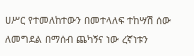ሀሥር የተመለከተውን በመተላለፍ ተከሣሽ ሰው ለመግደል በማሰብ ጨካኝና ነው ረኛነቱን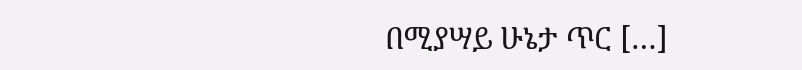በሚያሣይ ሁኔታ ጥር […]